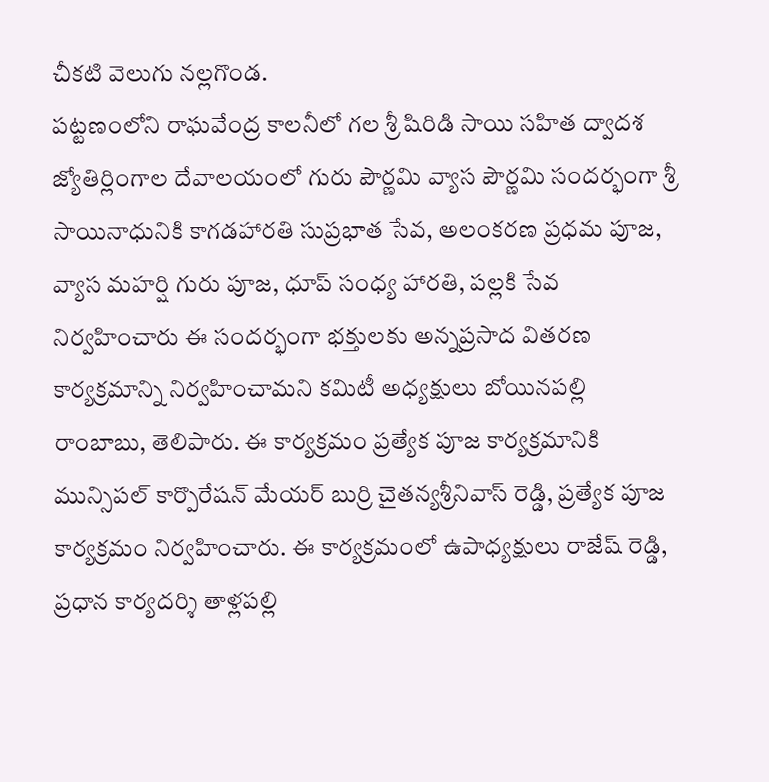చీకటి వెలుగు నల్లగొండ.
పట్టణంలోని రాఘవేంద్ర కాలనీలో గల శ్రీ షిరిడి సాయి సహిత ద్వాదశ జ్యోతిర్లింగాల దేవాలయంలో గురు పౌర్ణమి వ్యాస పౌర్ణమి సందర్భంగా శ్రీ సాయినాధునికి కాగడహారతి సుప్రభాత సేవ, అలంకరణ ప్రధమ పూజ, వ్యాస మహర్షి గురు పూజ, ధూప్ సంధ్య హారతి, పల్లకి సేవ నిర్వహించారు ఈ సందర్భంగా భక్తులకు అన్నప్రసాద వితరణ కార్యక్రమాన్ని నిర్వహించామని కమిటీ అధ్యక్షులు బోయినపల్లి రాంబాబు, తెలిపారు. ఈ కార్యక్రమం ప్రత్యేక పూజ కార్యక్రమానికి మున్సిపల్ కార్పొరేషన్ మేయర్ బుర్రి చైతన్యశ్రీనివాస్ రెడ్డి, ప్రత్యేక పూజ కార్యక్రమం నిర్వహించారు. ఈ కార్యక్రమంలో ఉపాధ్యక్షులు రాజేష్ రెడ్డి, ప్రధాన కార్యదర్శి తాళ్లపల్లి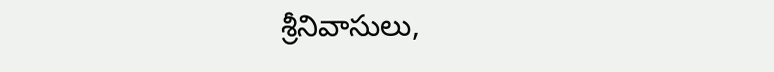శ్రీనివాసులు,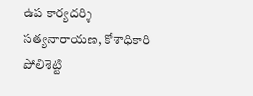ఉప కార్యదర్శి సత్యనారాయణ, కోశాధికారి పోలిశెట్టి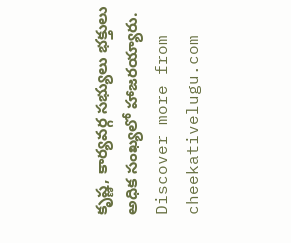కృష్ణ, కార్యవర్గ సభ్యులు భక్తులు అధిక సంఖ్యలో హాజరయ్యారు.
Discover more from cheekativelugu.com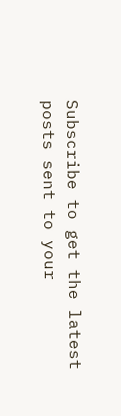Subscribe to get the latest posts sent to your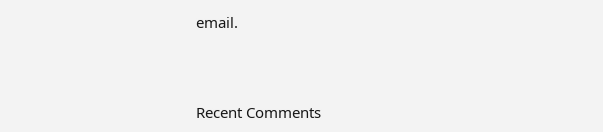email.



Recent Comments